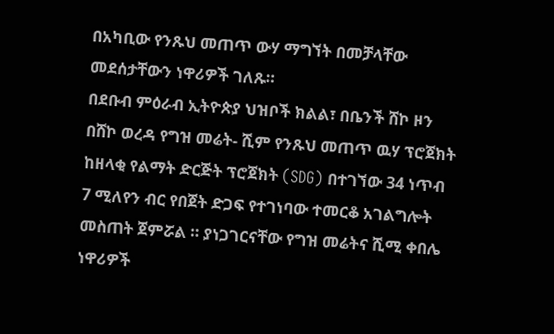በአካቢው የንጹህ መጠጥ ውሃ ማግኘት በመቻላቸው መደሰታቸውን ነዋሪዎች ገለጹ።
በደቡብ ምዕራብ ኢትዮጵያ ህዝቦች ክልል፣ በቤንች ሸኮ ዞን በሸኮ ወረዳ የግዝ መሬት- ሺም የንጹህ መጠጥ ዉሃ ፕሮጀክት ከዘላቂ የልማት ድርጅት ፕሮጀክት (SDG) በተገኘው 34 ነጥብ 7 ሚለየን ብር የበጀት ድጋፍ የተገነባው ተመርቆ አገልግሎት መስጠት ጀምሯል ። ያነጋገርናቸው የግዝ መሬትና ሺሚ ቀበሌ ነዋሪዎች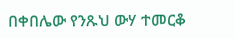በቀበሌው የንጹህ ውሃ ተመርቆ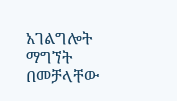አገልግሎት ማግኘት በመቻላቸው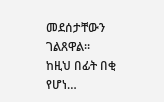መደሰታቸውን ገልጸዋል። ከዚህ በፊት በቂ የሆነ…